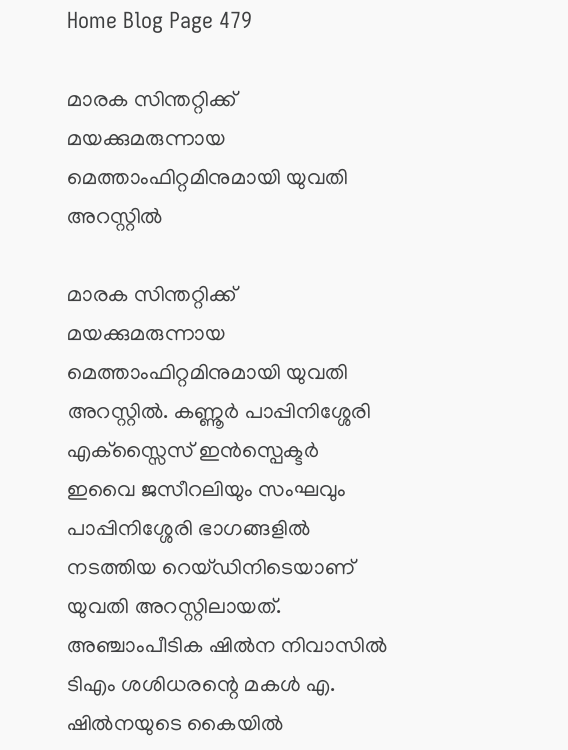Home Blog Page 479

മാരക സിന്തറ്റിക്ക് മയക്കുമരുന്നായ മെത്താംഫിറ്റമിനുമായി യുവതി അറസ്റ്റില്‍

മാരക സിന്തറ്റിക്ക് മയക്കുമരുന്നായ മെത്താംഫിറ്റമിനുമായി യുവതി അറസ്റ്റില്‍. കണ്ണൂര്‍ പാപ്പിനിശ്ശേരി എക്സ്സൈസ് ഇന്‍സ്പെക്ടര്‍ ഇവൈ ജസീറലിയും സംഘവും പാപ്പിനിശ്ശേരി ഭാഗങ്ങളില്‍ നടത്തിയ റെയ്ഡിനിടെയാണ് യുവതി അറസ്റ്റിലായത്. അഞ്ചാംപീടിക ഷില്‍ന നിവാസില്‍ ടിഎം ശശിധരന്റെ മകള്‍ എ. ഷില്‍നയുടെ കൈയില്‍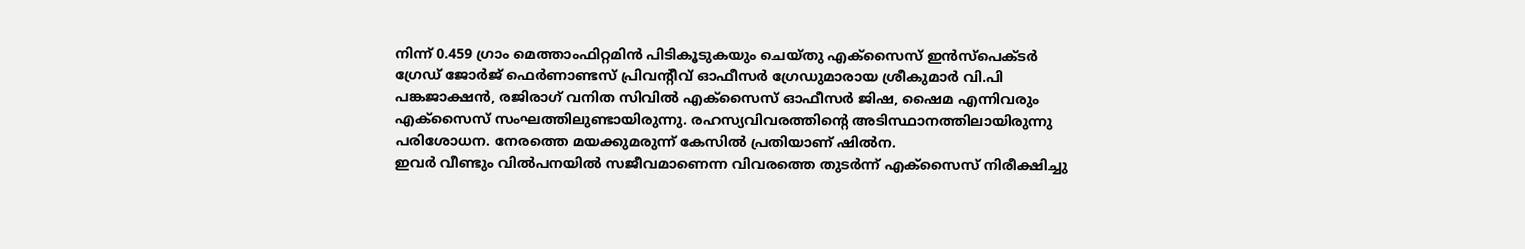നിന്ന് 0.459 ഗ്രാം മെത്താംഫിറ്റമിന്‍ പിടികൂടുകയും ചെയ്തു എക്സൈസ് ഇന്‍സ്പെക്ടര്‍ ഗ്രേഡ് ജോര്‍ജ് ഫെര്‍ണാണ്ടസ് പ്രിവന്റീവ് ഓഫീസര്‍ ഗ്രേഡുമാരായ ശ്രീകുമാര്‍ വി.പി പങ്കജാക്ഷന്‍, രജിരാഗ് വനിത സിവില്‍ എക്സൈസ് ഓഫീസര്‍ ജിഷ, ഷൈമ എന്നിവരും എക്സൈസ് സംഘത്തിലുണ്ടായിരുന്നു. രഹസ്യവിവരത്തിന്റെ അടിസ്ഥാനത്തിലായിരുന്നു പരിശോധന. നേരത്തെ മയക്കുമരുന്ന് കേസില്‍ പ്രതിയാണ് ഷില്‍ന.
ഇവര്‍ വീണ്ടും വില്‍പനയില്‍ സജീവമാണെന്ന വിവരത്തെ തുടര്‍ന്ന് എക്സൈസ് നിരീക്ഷിച്ചു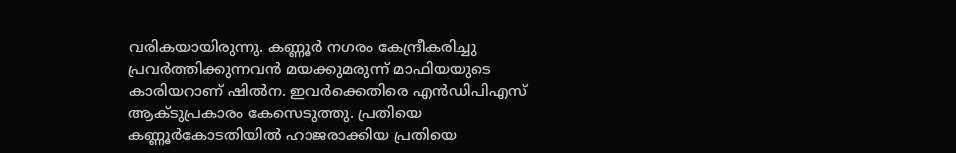വരികയായിരുന്നു. കണ്ണൂര്‍ നഗരം കേന്ദ്രീകരിച്ചു പ്രവര്‍ത്തിക്കുന്നവന്‍ മയക്കുമരുന്ന് മാഫിയയുടെ കാരിയറാണ് ഷില്‍ന. ഇവര്‍ക്കെതിരെ എന്‍ഡിപിഎസ് ആക്ടുപ്രകാരം കേസെടുത്തു. പ്രതിയെ കണ്ണൂര്‍കോടതിയില്‍ ഹാജരാക്കിയ പ്രതിയെ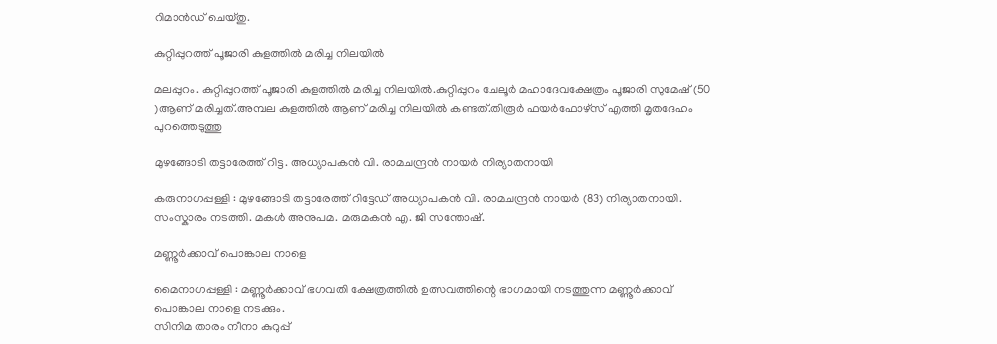റിമാന്‍ഡ് ചെയ്തു.

കുറ്റിപ്പുറത്ത് പൂജാരി കുളത്തിൽ മരിച്ച നിലയിൽ

മലപ്പുറം. കുറ്റിപ്പുറത്ത് പൂജാരി കുളത്തിൽ മരിച്ച നിലയിൽ.കുറ്റിപ്പുറം ചേലൂർ മഹാദേവക്ഷേത്രം പൂജാരി സുമേഷ് (50 )ആണ് മരിച്ചത്.അമ്പല കുളത്തിൽ ആണ് മരിച്ച നിലയിൽ കണ്ടത്.തിരൂർ ഫയർഫോഴ്സ് എത്തി മൃതദേഹം പുറത്തെടുത്തു

മുഴങ്ങോടി തട്ടാരേത്ത് റിട്ട. അധ്യാപകൻ വി. രാമചന്ദ്രൻ നായർ നിര്യാതനായി

കരുനാഗപ്പള്ളി : മുഴങ്ങോടി തട്ടാരേത്ത് റിട്ടേഡ് അധ്യാപകൻ വി. രാമചന്ദ്രൻ നായർ (83) നിര്യാതനായി. സംസ്കാരം നടത്തി. മകൾ അനുപമ. മരുമകൻ എ. ജി സന്തോഷ്.

മണ്ണൂർക്കാവ് പൊങ്കാല നാളെ

മൈനാഗപ്പള്ളി : മണ്ണൂർക്കാവ് ഭഗവതി ക്ഷേത്രത്തിൽ ഉത്സവത്തിന്റെ ഭാഗമായി നടത്തുന്ന മണ്ണൂർക്കാവ് പൊങ്കാല നാളെ നടക്കും.
സിനിമ താരം നീനാ കുറുപ്പ്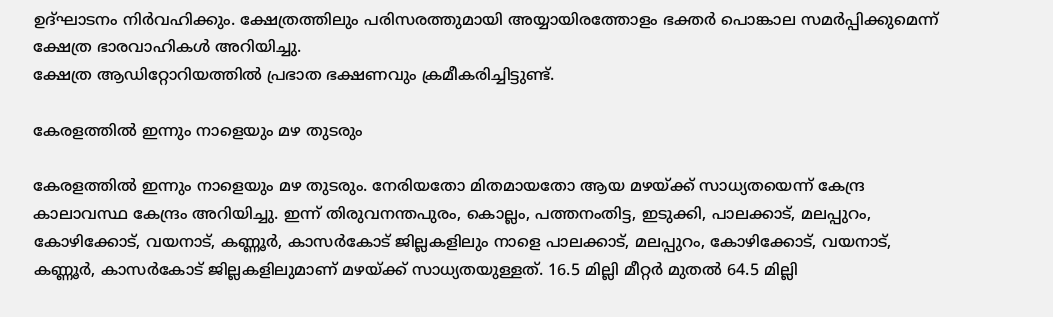ഉദ്ഘാടനം നിർവഹിക്കും. ക്ഷേത്രത്തിലും പരിസരത്തുമായി അയ്യായിരത്തോളം ഭക്തർ പൊങ്കാല സമർപ്പിക്കുമെന്ന് ക്ഷേത്ര ഭാരവാഹികൾ അറിയിച്ചു.
ക്ഷേത്ര ആഡിറ്റോറിയത്തിൽ പ്രഭാത ഭക്ഷണവും ക്രമീകരിച്ചിട്ടുണ്ട്.

കേരളത്തില്‍ ഇന്നും നാളെയും മഴ തുടരും

കേരളത്തില്‍ ഇന്നും നാളെയും മഴ തുടരും. നേരിയതോ മിതമായതോ ആയ മഴയ്ക്ക് സാധ്യതയെന്ന് കേന്ദ്ര കാലാവസ്ഥ കേന്ദ്രം അറിയിച്ചു. ഇന്ന് തിരുവനന്തപുരം, കൊല്ലം, പത്തനംതിട്ട, ഇടുക്കി, പാലക്കാട്, മലപ്പുറം, കോഴിക്കോട്, വയനാട്, കണ്ണൂര്‍, കാസര്‍കോട് ജില്ലകളിലും നാളെ പാലക്കാട്, മലപ്പുറം, കോഴിക്കോട്, വയനാട്, കണ്ണൂര്‍, കാസര്‍കോട് ജില്ലകളിലുമാണ് മഴയ്ക്ക് സാധ്യതയുള്ളത്. 16.5 മില്ലി മീറ്റര്‍ മുതല്‍ 64.5 മില്ലി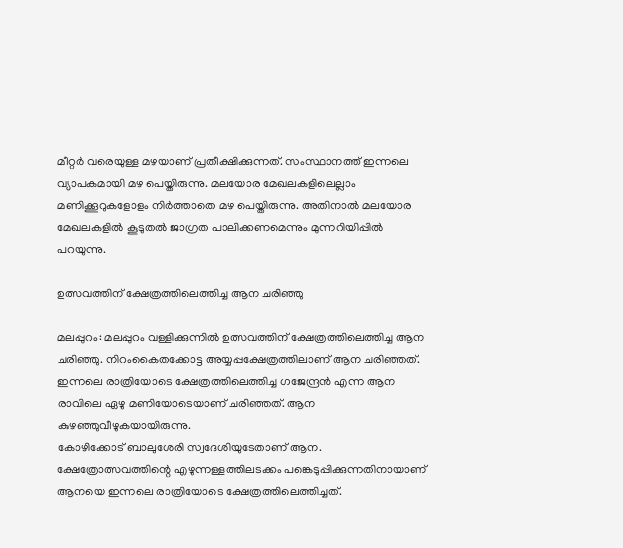മീറ്റര്‍ വരെയുള്ള മഴയാണ് പ്രതീക്ഷിക്കുന്നത്. സംസ്ഥാനത്ത് ഇന്നലെ വ്യാപകമായി മഴ പെയ്തിരുന്നു. മലയോര മേഖലകളിലെല്ലാം മണിക്കൂറുകളോളം നിര്‍ത്താതെ മഴ പെയ്തിരുന്നു. അതിനാല്‍ മലയോര മേഖലകളില്‍ കൂടുതല്‍ ജാഗ്രത പാലിക്കണമെന്നും മുന്നറിയിപ്പില്‍ പറയുന്നു.

ഉത്സവത്തിന് ക്ഷേത്രത്തിലെത്തിച്ച ആന ചരിഞ്ഞു

മലപ്പുറം: മലപ്പുറം വള്ളിക്കുന്നില്‍ ഉത്സവത്തിന് ക്ഷേത്രത്തിലെത്തിച്ച ആന ചരിഞ്ഞു. നിറംകൈതക്കോട്ട അയ്യപ്പക്ഷേത്രത്തിലാണ് ആന ചരിഞ്ഞത്. ഇന്നലെ രാത്രിയോടെ ക്ഷേത്രത്തിലെത്തിച്ച ഗജേന്ദ്രന്‍ എന്ന ആന രാവിലെ ഏഴു മണിയോടെയാണ് ചരിഞ്ഞത്. ആന കുഴഞ്ഞുവീഴുകയായിരുന്നു.
കോഴിക്കോട് ബാലുശേരി സ്വദേശിയുടേതാണ് ആന. ക്ഷേത്രോത്സവത്തിന്റെ എഴുന്നള്ളത്തിലടക്കം പങ്കെടുപ്പിക്കുന്നതിനായാണ് ആനയെ ഇന്നലെ രാത്രിയോടെ ക്ഷേത്രത്തിലെത്തിച്ചത്.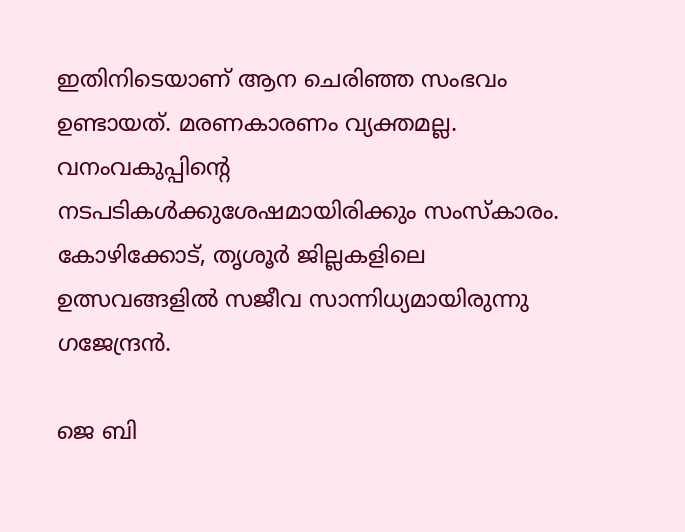ഇതിനിടെയാണ് ആന ചെരിഞ്ഞ സംഭവം ഉണ്ടായത്. മരണകാരണം വ്യക്തമല്ല. വനംവകുപ്പിന്റെ നടപടികള്‍ക്കുശേഷമായിരിക്കും സംസ്‌കാരം. കോഴിക്കോട്, തൃശൂര്‍ ജില്ലകളിലെ ഉത്സവങ്ങളില്‍ സജീവ സാന്നിധ്യമായിരുന്നു ഗജേന്ദ്രന്‍.

ജെ ബി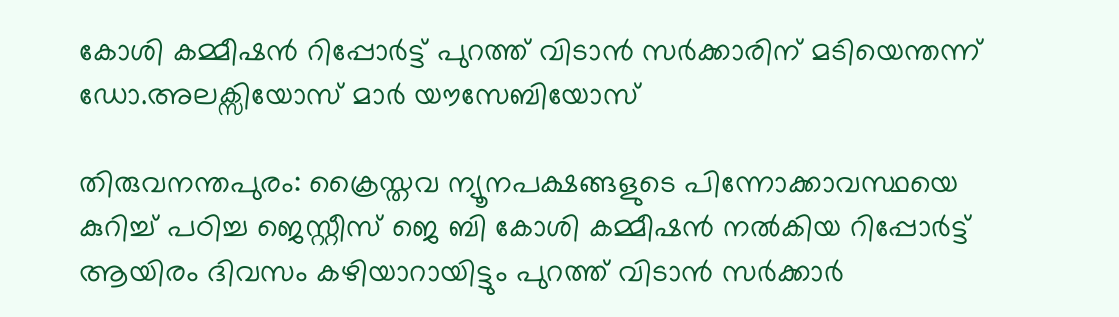കോശി കമ്മീഷൻ റിപ്പോർട്ട് പുറത്ത് വിടാൻ സർക്കാരിന് മടിയെന്തന്ന് ഡോ.അലക്സിയോസ് മാർ യൗസേബിയോസ്

തിരുവനന്തപുരം: ക്രൈസ്തവ ന്യൂനപക്ഷങ്ങളുടെ പിന്നോക്കാവസ്ഥയെ കുറിച്ച് പഠിച്ച ജെസ്റ്റീസ് ജെ ബി കോശി കമ്മീഷൻ നൽകിയ റിപ്പോർട്ട് ആയിരം ദിവസം കഴിയാറായിട്ടും പുറത്ത് വിടാൻ സർക്കാർ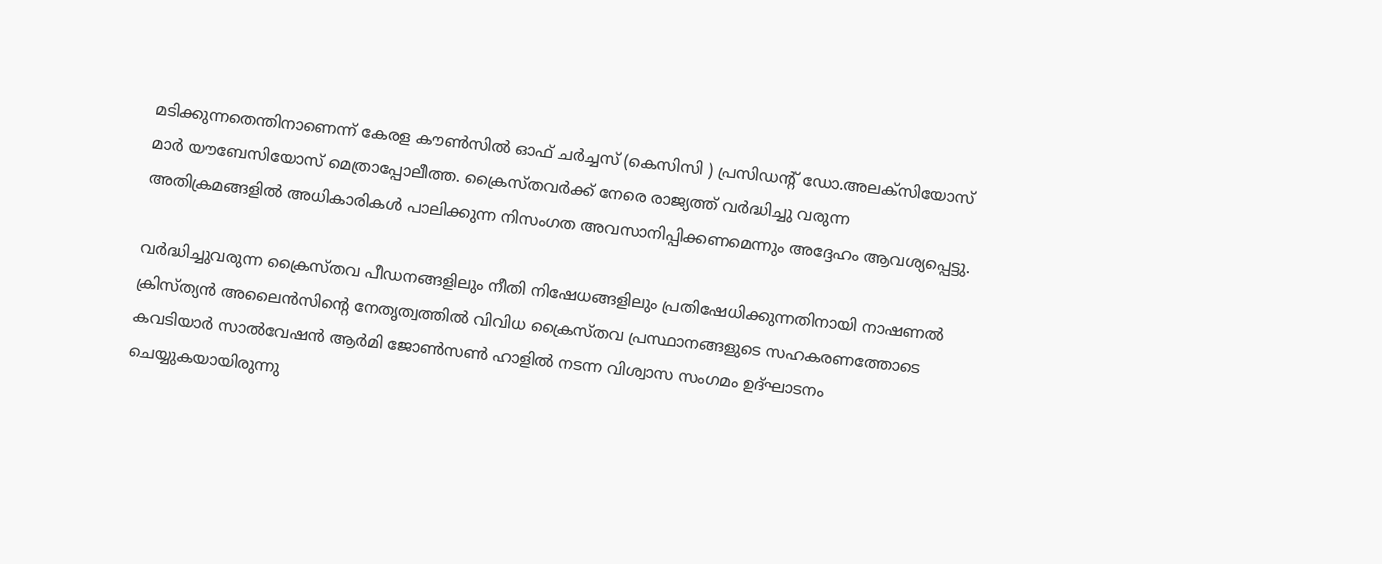മടിക്കുന്നതെന്തിനാണെന്ന് കേരള കൗൺസിൽ ഓഫ് ചർച്ചസ് (കെസിസി ) പ്രസിഡൻ്റ് ഡോ.അലക്സിയോസ് മാർ യൗബേസിയോസ് മെത്രാപ്പോലീത്ത. ക്രൈസ്തവർക്ക് നേരെ രാജ്യത്ത് വർദ്ധിച്ചു വരുന്ന അതിക്രമങ്ങളിൽ അധികാരികൾ പാലിക്കുന്ന നിസംഗത അവസാനിപ്പിക്കണമെന്നും അദ്ദേഹം ആവശ്യപ്പെട്ടു.

വര്‍ദ്ധിച്ചുവരുന്ന ക്രൈസ്തവ പീഡനങ്ങളിലും നീതി നിഷേധങ്ങളിലും പ്രതിഷേധിക്കുന്നതിനായി നാഷണല്‍ ക്രിസ്ത്യന്‍ അലൈന്‍സിന്റെ നേതൃത്വത്തില്‍ വിവിധ ക്രൈസ്തവ പ്രസ്ഥാനങ്ങളുടെ സഹകരണത്തോടെ കവടിയാര്‍ സാല്‍വേഷന്‍ ആര്‍മി ജോണ്‍സണ്‍ ഹാളില്‍ നടന്ന വിശ്വാസ സംഗമം ഉദ്ഘാടനം ചെയ്യുകയായിരുന്നു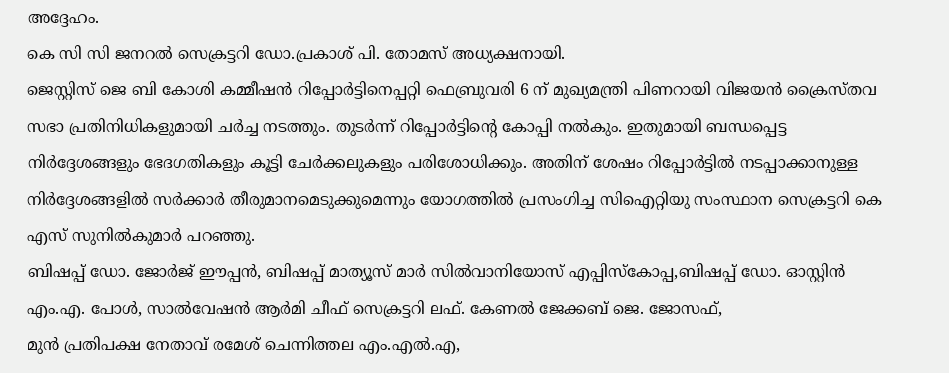അദ്ദേഹം.
കെ സി സി ജനറൽ സെക്രട്ടറി ഡോ.പ്രകാശ് പി. തോമസ് അധ്യക്ഷനായി.
ജെസ്റ്റിസ് ജെ ബി കോശി കമ്മീഷൻ റിപ്പോർട്ടിനെപ്പറ്റി ഫെബ്രുവരി 6 ന് മുഖ്യമന്ത്രി പിണറായി വിജയൻ ക്രൈസ്തവ സഭാ പ്രതിനിധികളുമായി ചർച്ച നടത്തും. തുടർന്ന് റിപ്പോർട്ടിൻ്റെ കോപ്പി നൽകും. ഇതുമായി ബന്ധപ്പെട്ട നിർദ്ദേശങ്ങളും ഭേദഗതികളും കൂട്ടി ചേർക്കലുകളും പരിശോധിക്കും. അതിന് ശേഷം റിപ്പോർട്ടിൽ നടപ്പാക്കാനുള്ള നിർദ്ദേശങ്ങളിൽ സർക്കാർ തീരുമാനമെടുക്കുമെന്നും യോഗത്തിൽ പ്രസംഗിച്ച സിഐറ്റിയു സംസ്ഥാന സെക്രട്ടറി കെ എസ് സുനിൽകുമാർ പറഞ്ഞു.
ബിഷപ്പ് ഡോ. ജോര്‍ജ് ഈപ്പന്‍, ബിഷപ്പ് മാത്യൂസ് മാര്‍ സില്‍വാനിയോസ് എപ്പിസ്‌കോപ്പ,ബിഷപ്പ് ഡോ. ഓസ്റ്റിന്‍ എം.എ. പോള്‍, സാൽവേഷൻ ആർമി ചീഫ് സെക്രട്ടറി ലഫ്. കേണല്‍ ജേക്കബ് ജെ. ജോസഫ്,
മുന്‍ പ്രതിപക്ഷ നേതാവ് രമേശ് ചെന്നിത്തല എം.എല്‍.എ,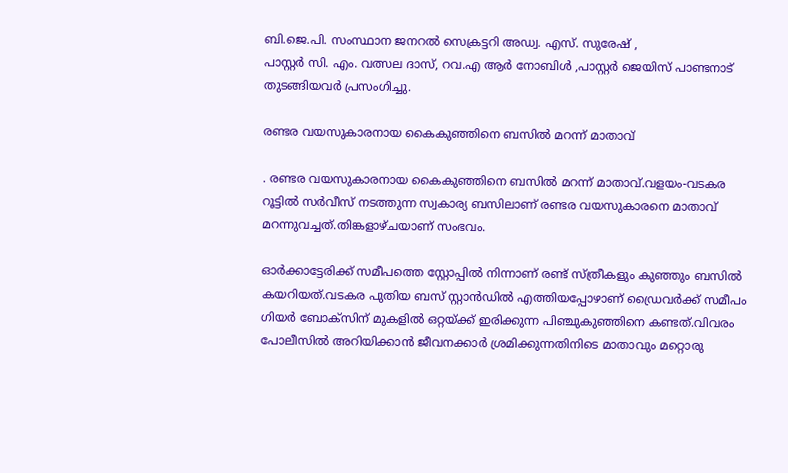ബി.ജെ.പി. സംസ്ഥാന ജനറല്‍ സെക്രട്ടറി അഡ്വ. എസ്. സുരേഷ് ,
പാസ്റ്റര്‍ സി. എം. വത്സല ദാസ്, റവ.എ ആർ നോബിൾ ,പാസ്റ്റര്‍ ജെയിസ് പാണ്ടനാട് തുടങ്ങിയവര്‍ പ്രസംഗിച്ചു.

രണ്ടര വയസുകാരനായ കൈകുഞ്ഞിനെ ബസിൽ മറന്ന് മാതാവ്

. രണ്ടര വയസുകാരനായ കൈകുഞ്ഞിനെ ബസിൽ മറന്ന് മാതാവ്.വളയം-വടകര റൂട്ടിൽ സർവീസ് നടത്തുന്ന സ്വകാര്യ ബസിലാണ് രണ്ടര വയസുകാരനെ മാതാവ് മറന്നുവച്ചത്.തിങ്കളാഴ്ചയാണ് സംഭവം.

ഓർക്കാട്ടേരിക്ക് സമീപത്തെ സ്റ്റോപ്പിൽ നിന്നാണ് രണ്ട് സ്ത്രീകളും കുഞ്ഞും ബസിൽ കയറിയത്.വടകര പുതിയ ബസ് സ്റ്റാൻഡിൽ എത്തിയപ്പോഴാണ് ഡ്രൈവർക്ക് സമീപം ഗിയർ ബോക്സിന് മുകളിൽ ഒറ്റയ്ക്ക് ഇരിക്കുന്ന പിഞ്ചുകുഞ്ഞിനെ കണ്ടത്.വിവരം പോലീസിൽ അറിയിക്കാൻ ജീവനക്കാർ ശ്രമിക്കുന്നതിനിടെ മാതാവും മറ്റൊരു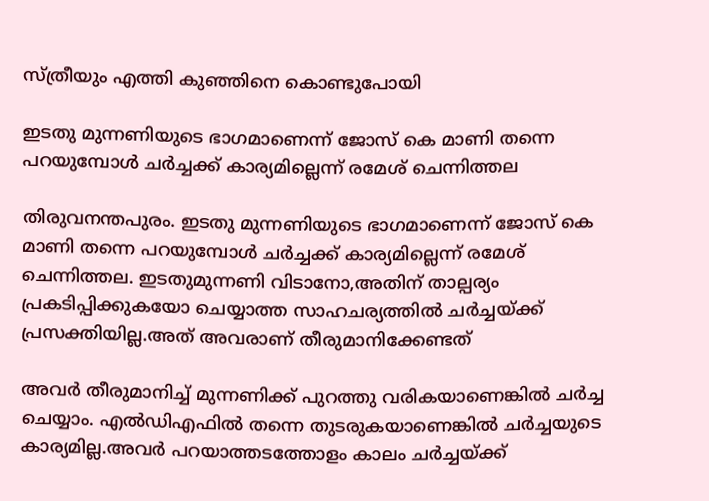സ്ത്രീയും എത്തി കുഞ്ഞിനെ കൊണ്ടുപോയി

ഇടതു മുന്നണിയുടെ ഭാഗമാണെന്ന് ജോസ് കെ മാണി തന്നെ പറയുമ്പോള്‍ ചര്‍ച്ചക്ക് കാര്യമില്ലെന്ന് രമേശ് ചെന്നിത്തല

തിരുവനന്തപുരം. ഇടതു മുന്നണിയുടെ ഭാഗമാണെന്ന് ജോസ് കെ മാണി തന്നെ പറയുമ്പോള്‍ ചര്‍ച്ചക്ക് കാര്യമില്ലെന്ന് രമേശ് ചെന്നിത്തല. ഇടതുമുന്നണി വിടാനോ,അതിന് താല്പര്യം പ്രകടിപ്പിക്കുകയോ ചെയ്യാത്ത സാഹചര്യത്തിൽ ചർച്ചയ്ക്ക് പ്രസക്തിയില്ല.അത് അവരാണ് തീരുമാനിക്കേണ്ടത്

അവർ തീരുമാനിച്ച് മുന്നണിക്ക് പുറത്തു വരികയാണെങ്കിൽ ചർച്ച ചെയ്യാം. എൽഡിഎഫിൽ തന്നെ തുടരുകയാണെങ്കിൽ ചർച്ചയുടെ കാര്യമില്ല.അവർ പറയാത്തടത്തോളം കാലം ചർച്ചയ്ക്ക്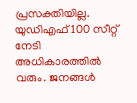പ്രസക്തിയില്ല. യുഡിഎഫ് 100 സീറ്റ് നേടി അധികാരത്തിൽ വരും. ജനങ്ങൾ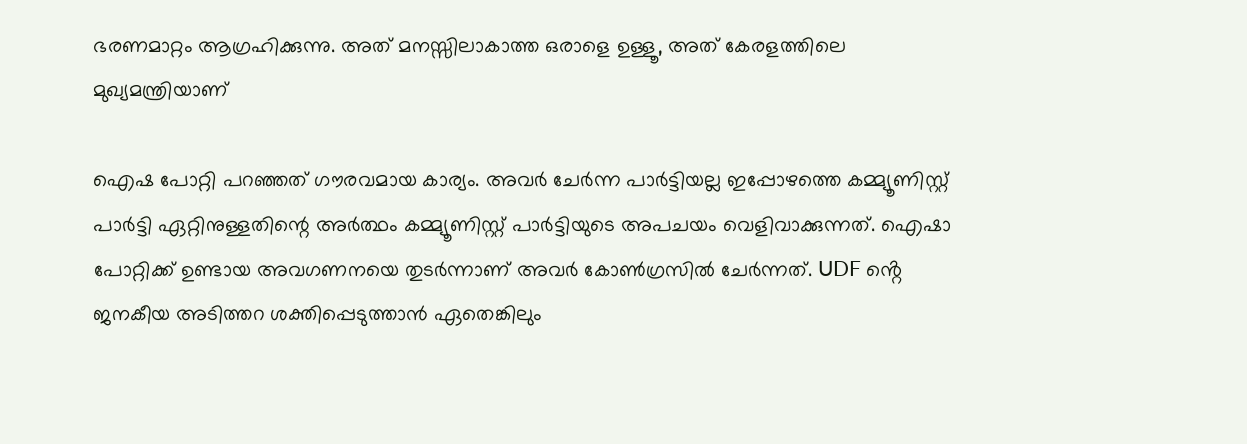ഭരണമാറ്റം ആഗ്രഹിക്കുന്നു. അത് മനസ്സിലാകാത്ത ഒരാളെ ഉള്ളൂ, അത് കേരളത്തിലെ മുഖ്യമന്ത്രിയാണ്

ഐഷ പോറ്റി പറഞ്ഞത് ഗൗരവമായ കാര്യം. അവർ ചേർന്ന പാർട്ടിയല്ല ഇപ്പോഴത്തെ കമ്മ്യൂണിസ്റ്റ് പാർട്ടി ഏറ്റിനുള്ളതിന്റെ അർത്ഥം കമ്മ്യൂണിസ്റ്റ് പാർട്ടിയുടെ അപചയം വെളിവാക്കുന്നത്. ഐഷാ പോറ്റിക്ക് ഉണ്ടായ അവഗണനയെ തുടർന്നാണ് അവർ കോൺഗ്രസിൽ ചേർന്നത്. UDF ൻ്റെ ജനകീയ അടിത്തറ ശക്തിപ്പെടുത്താൻ ഏതെങ്കിലും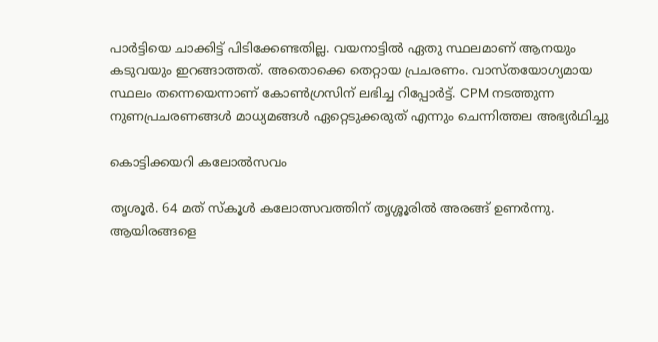പാർട്ടിയെ ചാക്കിട്ട് പിടിക്കേണ്ടതില്ല. വയനാട്ടിൽ ഏതു സ്ഥലമാണ് ആനയും കടുവയും ഇറങ്ങാത്തത്. അതൊക്കെ തെറ്റായ പ്രചരണം. വാസ്തയോഗ്യമായ സ്ഥലം തന്നെയെന്നാണ് കോൺഗ്രസിന് ലഭിച്ച റിപ്പോർട്ട്. CPM നടത്തുന്ന നുണപ്രചരണങ്ങൾ മാധ്യമങ്ങൾ ഏറ്റെടുക്കരുത് എന്നും ചെന്നിത്തല അഭ്യര്‍ഥിച്ചു

കൊട്ടിക്കയറി കലോല്‍സവം

തൃശൂര്‍. 64 മത് സ്കൂൾ കലോത്സവത്തിന് തൃശ്ശൂരിൽ അരങ്ങ് ഉണർന്നു. ആയിരങ്ങളെ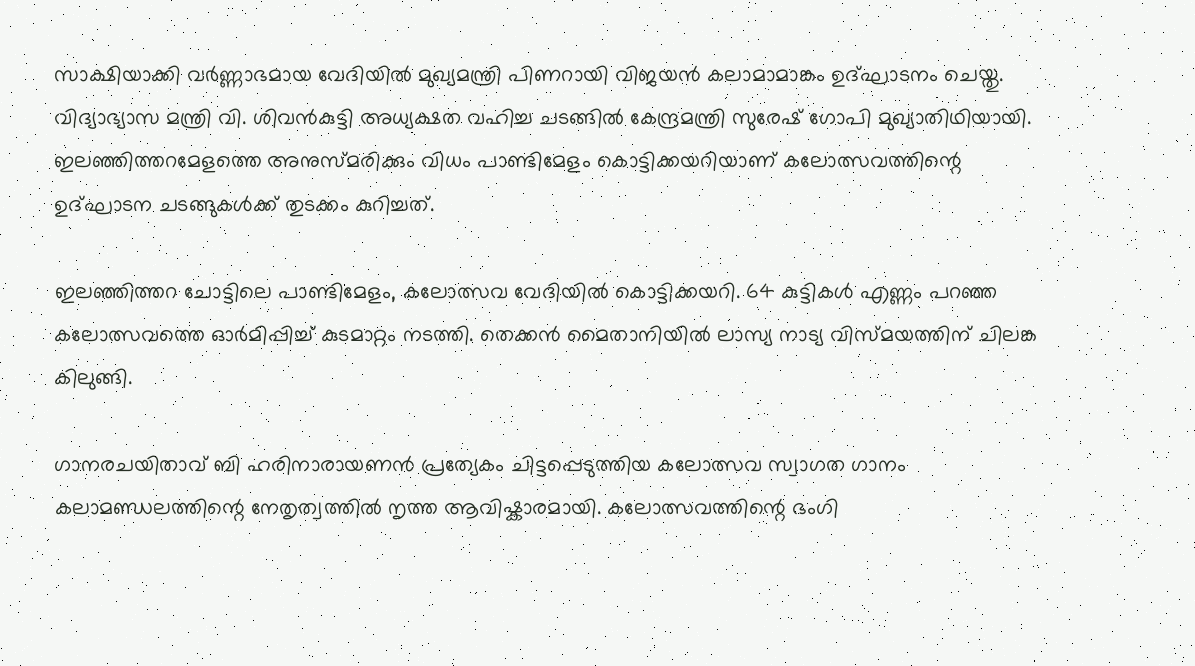സാക്ഷിയാക്കി വർണ്ണാഭമായ വേദിയിൽ മുഖ്യമന്ത്രി പിണറായി വിജയൻ കലാമാമാങ്കം ഉദ്ഘാടനം ചെയ്തു. വിദ്യാഭ്യാസ മന്ത്രി വി. ശിവൻകുട്ടി അധ്യക്ഷത വഹിച്ച ചടങ്ങിൽ കേന്ദ്രമന്ത്രി സുരേഷ് ഗോപി മുഖ്യാതിഥിയായി. ഇലഞ്ഞിത്തറമേളത്തെ അനുസ്മരിക്കും വിധം പാണ്ടിമേളം കൊട്ടിക്കയറിയാണ് കലോത്സവത്തിന്റെ ഉദ്ഘാടന ചടങ്ങുകൾക്ക് തുടക്കം കുറിച്ചത്.

ഇലഞ്ഞിത്തറ ചോട്ടിലെ പാണ്ടിമേളം, കലോത്സവ വേദിയിൽ കൊട്ടിക്കയറി. 64 കുട്ടികൾ എണ്ണം പറഞ്ഞ കലോത്സവത്തെ ഓർമിപ്പിച്ച് കുടമാറ്റം നടത്തി. തെക്കൻ മൈതാനിയിൽ ലാസ്യ നാട്യ വിസ്മയത്തിന് ചിലങ്ക കിലുങ്ങി.

ഗാനരചയിതാവ് ബി ഹരിനാരായണൻ പ്രത്യേകം ചിട്ടപ്പെടുത്തിയ കലോത്സവ സ്വാഗത ഗാനം കലാമണ്ഡലത്തിന്റെ നേതൃത്വത്തിൽ നൃത്ത ആവിഷ്കാരമായി. കലോത്സവത്തിന്റെ ഭംഗി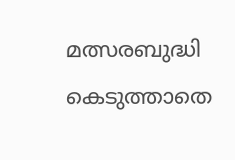മത്സരബുദ്ധി കെടുത്താതെ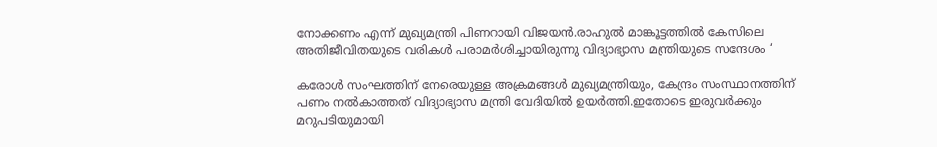നോക്കണം എന്ന് മുഖ്യമന്ത്രി പിണറായി വിജയൻ.രാഹുൽ മാങ്കൂട്ടത്തിൽ കേസിലെ അതിജീവിതയുടെ വരികൾ പരാമർശിച്ചായിരുന്നു വിദ്യാഭ്യാസ മന്ത്രിയുടെ സന്ദേശം ‘

കരോൾ സംഘത്തിന് നേരെയുള്ള അക്രമങ്ങൾ മുഖ്യമന്ത്രിയും, കേന്ദ്രം സംസ്ഥാനത്തിന് പണം നൽകാത്തത് വിദ്യാഭ്യാസ മന്ത്രി വേദിയിൽ ഉയർത്തി.ഇതോടെ ഇരുവർക്കും മറുപടിയുമായി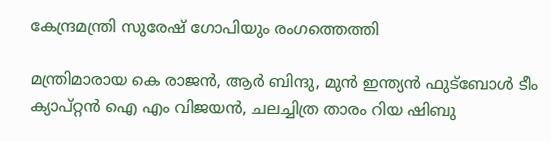കേന്ദ്രമന്ത്രി സുരേഷ് ഗോപിയും രംഗത്തെത്തി

മന്ത്രിമാരായ കെ രാജൻ, ആർ ബിന്ദു, മുൻ ഇന്ത്യൻ ഫുട്ബോൾ ടീം ക്യാപ്റ്റൻ ഐ എം വിജയൻ, ചലച്ചിത്ര താരം റിയ ഷിബു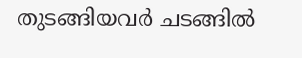തുടങ്ങിയവർ ചടങ്ങിൽ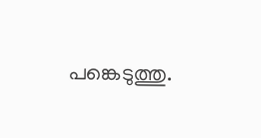പങ്കെടുത്തു.